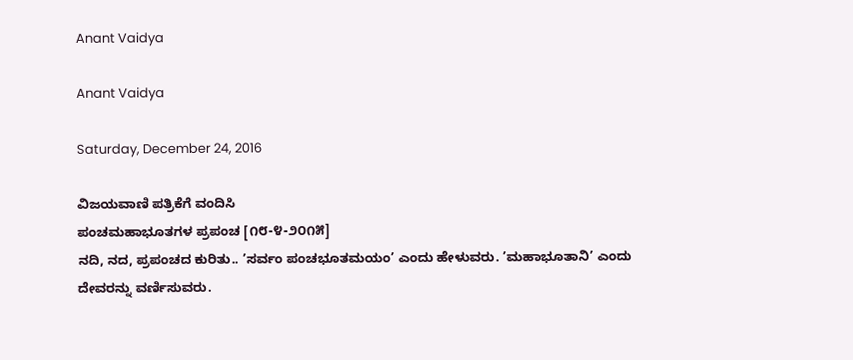Anant Vaidya

Anant Vaidya

Saturday, December 24, 2016

ವಿಜಯವಾಣಿ ಪತ್ರಿಕೆಗೆ ವಂದಿಸಿ
ಪಂಚಮಹಾಭೂತಗಳ ಪ್ರಪಂಚ [೧೮-೪-೨೦೧೫]
ನದಿ, ನದ, ಪ್ರಪಂಚದ ಕುರಿತು.. ’ಸರ್ವಂ ಪಂಚಭೂತಮಯಂ’ ಎಂದು ಹೇಳುವರು. ’ಮಹಾಭೂತಾನಿ’ ಎಂದು ದೇವರನ್ನು ವರ್ಣಿಸುವರು.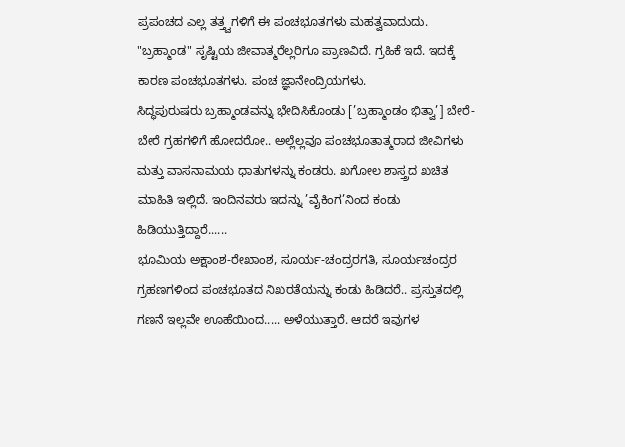ಪ್ರಪಂಚದ ಎಲ್ಲ ತತ್ತ್ವಗಳಿಗೆ ಈ ಪಂಚಭೂತಗಳು ಮಹತ್ವವಾದುದು. "ಬ್ರಹ್ಮಾಂಡ" ಸೃಷ್ಟಿಯ ಜೀವಾತ್ಮರೆಲ್ಲರಿಗೂ ಪ್ರಾಣವಿದೆ. ಗ್ರಹಿಕೆ ಇದೆ. ಇದಕ್ಕೆ ಕಾರಣ ಪಂಚಭೂತಗಳು. ಪಂಚ ಜ್ಞಾನೇಂದ್ರಿಯಗಳು.
ಸಿದ್ಧಪುರುಷರು ಬ್ರಹ್ಮಾಂಡವನ್ನು ಭೇದಿಸಿಕೊಂಡು [’ಬ್ರಹ್ಮಾಂಡಂ ಭಿತ್ವಾ’] ಬೇರೆ-ಬೇರೆ ಗ್ರಹಗಳಿಗೆ ಹೋದರೋ.. ಅಲ್ಲೆಲ್ಲವೂ ಪಂಚಭೂತಾತ್ಮರಾದ ಜೀವಿಗಳು ಮತ್ತು ವಾಸನಾಮಯ ಧಾತುಗಳನ್ನು ಕಂಡರು. ಖಗೋಲ ಶಾಸ್ತ್ರದ ಖಚಿತ ಮಾಹಿತಿ ಇಲ್ಲಿದೆ. ಇಂದಿನವರು ಇದನ್ನು ’ವೈಕಿಂಗ’ನಿಂದ ಕಂಡು ಹಿಡಿಯುತ್ತಿದ್ದಾರೆ......
ಭೂಮಿಯ ಅಕ್ಷಾಂಶ-ರೇಖಾಂಶ, ಸೂರ್ಯ-ಚಂದ್ರರಗತಿ, ಸೂರ್ಯಚಂದ್ರರ ಗ್ರಹಣಗಳಿಂದ ಪಂಚಭೂತದ ನಿಖರತೆಯನ್ನು ಕಂಡು ಹಿಡಿದರೆ.. ಪ್ರಸ್ತುತದಲ್ಲಿ ಗಣನೆ ಇಲ್ಲವೇ ಊಹೆಯಿಂದ..... ಅಳೆಯುತ್ತಾರೆ. ಆದರೆ ಇವುಗಳ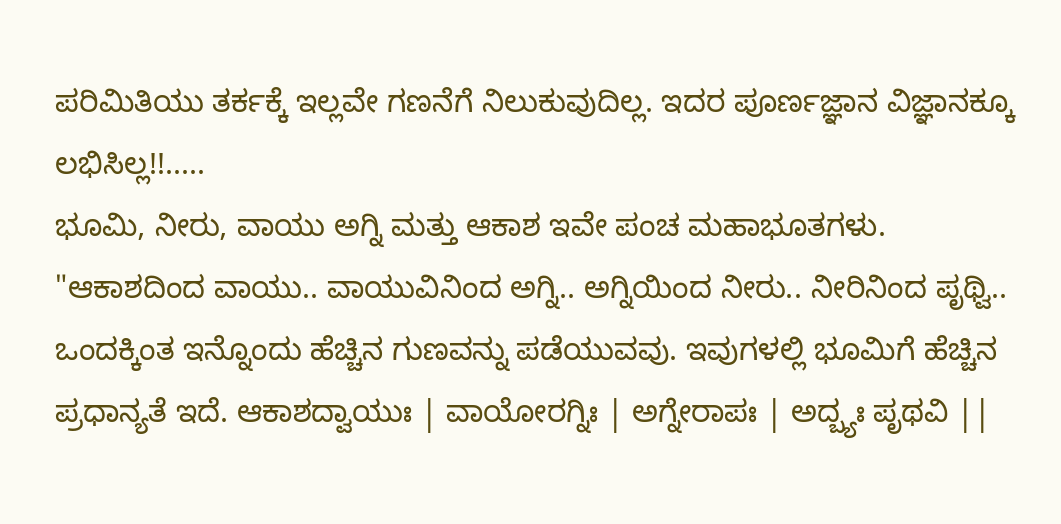ಪರಿಮಿತಿಯು ತರ್ಕಕ್ಕೆ ಇಲ್ಲವೇ ಗಣನೆಗೆ ನಿಲುಕುವುದಿಲ್ಲ. ಇದರ ಪೂರ್ಣಜ್ಞಾನ ವಿಜ್ಞಾನಕ್ಕೂ ಲಭಿಸಿಲ್ಲ!!.....
ಭೂಮಿ, ನೀರು, ವಾಯು ಅಗ್ನಿ ಮತ್ತು ಆಕಾಶ ಇವೇ ಪಂಚ ಮಹಾಭೂತಗಳು. "ಆಕಾಶದಿಂದ ವಾಯು.. ವಾಯುವಿನಿಂದ ಅಗ್ನಿ.. ಅಗ್ನಿಯಿಂದ ನೀರು.. ನೀರಿನಿಂದ ಪೃಥ್ವಿ.. ಒಂದಕ್ಕಿಂತ ಇನ್ನೊಂದು ಹೆಚ್ಚಿನ ಗುಣವನ್ನು ಪಡೆಯುವವು. ಇವುಗಳಲ್ಲಿ ಭೂಮಿಗೆ ಹೆಚ್ಚಿನ ಪ್ರಧಾನ್ಯತೆ ಇದೆ. ಆಕಾಶದ್ವಾಯುಃ | ವಾಯೋರಗ್ನಿಃ | ಅಗ್ನೇರಾಪಃ | ಅದ್ಬ್ಯಃ ಪೃಥವಿ ||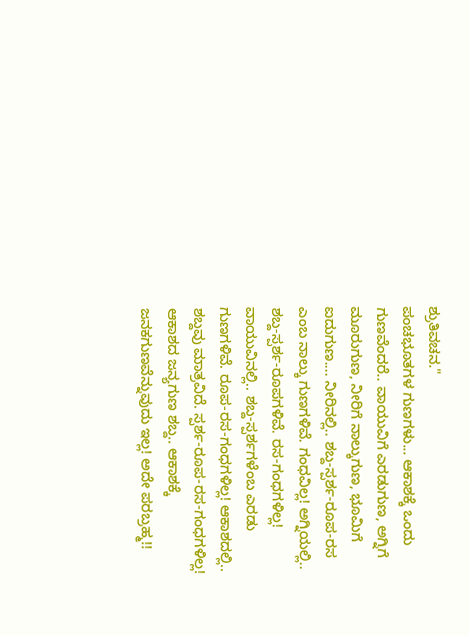ಶ್ರುತಿವಚನ."
ಪಂಚಭೂತಗಳ ಗುಣಗಳು... ಆಕಾಶಕ್ಕೆ ಒಂದು ಗುಣವೆಂದರೆ.. ವಾಯುವಿಗೆ ಎರಡುಗುಣ, ಅಗ್ನಿಗೆ ಮೂರುಗುಣ, ನೀರಿಗೆ ನಾಲ್ಕುಗುಣ, ಭೂಮಿಗೆ ಐದುಗುಣ.... ನೀರಿನಲ್ಲಿ.. ಶಬ್ದ-ಸ್ಪರ್ಶ-ರೂಪ-ರಸ ಎಂಬ ನಾಲ್ಕು ಗುಣಗಳಿವೆ. ಗಂಧವಿಲ್ಲ! ಅಗ್ನಿಯಲ್ಲಿ.. ಶಬ್ದ-ಸ್ಪರ್ಶ-ರೂಪಗಳಿವೆ. ರಸ-ಗಂಧಗಳಿಲ್ಲ! ವಾಯುವಿನಲ್ಲಿ.. ಶಬ್ದ-ಸ್ಪರ್ಶಗಳೆಂಬ ಎರಡು ಗುಣಗಳಿವೆ. ರೂಪ-ರಸ-ಗಂಧಗಳಿಲ್ಲ! ಆಕಾಶದಲ್ಲಿ.. ಶಬ್ದವು ಮಾತ್ರವಿದೆ. ಸ್ಪರ್ಶ-ರೂಪ-ರಸ-ಗಂಧಗಳಿಲ್ಲ!
ಆಕಾಶದ ಜನ್ಯಗುಣ ಶಬ್ದ.. ಆಕಾಶಕ್ಕೆ ಜನಕಗುಣವೆನ್ನುವುದು ಇಲ್ಲ! ಅದೇ ಪರಬ್ರಹ್ಮ!!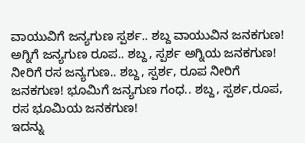ವಾಯುವಿಗೆ ಜನ್ಯಗುಣ ಸ್ಪರ್ಶ.. ಶಬ್ದ ವಾಯುವಿನ ಜನಕಗುಣ! ಅಗ್ನಿಗೆ ಜನ್ಯಗುಣ ರೂಪ.. ಶಬ್ದ, ಸ್ಪರ್ಶ ಅಗ್ನಿಯ ಜನಕಗುಣ! ನೀರಿಗೆ ರಸ ಜನ್ಯಗುಣ.. ಶಬ್ದ, ಸ್ಪರ್ಶ, ರೂಪ ನೀರಿಗೆ ಜನಕಗುಣ! ಭೂಮಿಗೆ ಜನ್ಯಗುಣ ಗಂಧ.. ಶಬ್ದ, ಸ್ಪರ್ಶ,ರೂಪ, ರಸ ಭೂಮಿಯ ಜನಕಗುಣ!
ಇದನ್ನು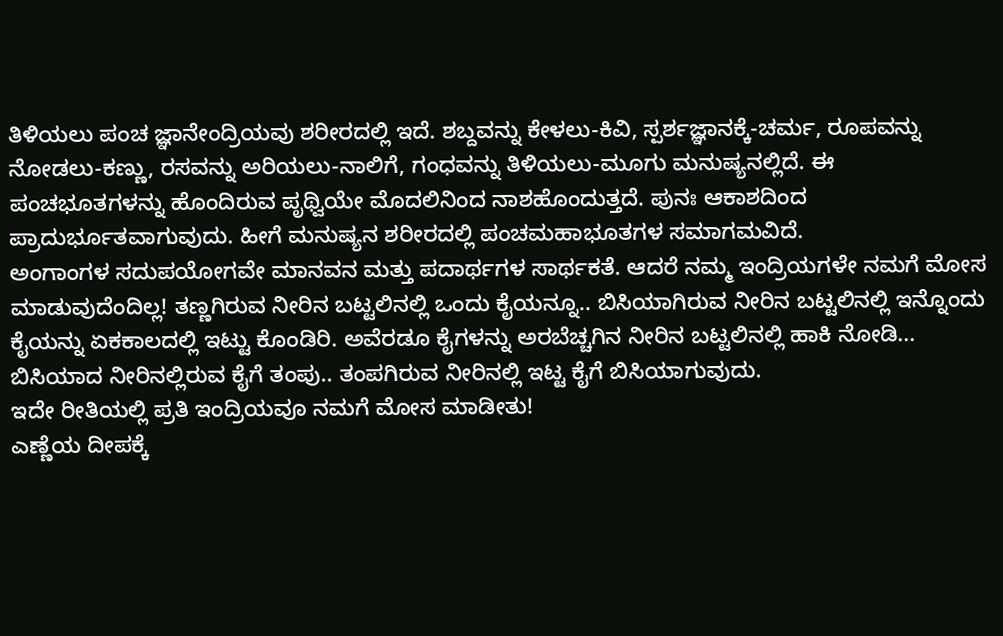ತಿಳಿಯಲು ಪಂಚ ಜ್ಞಾನೇಂದ್ರಿಯವು ಶರೀರದಲ್ಲಿ ಇದೆ. ಶಬ್ದವನ್ನು ಕೇಳಲು-ಕಿವಿ, ಸ್ಪರ್ಶಜ್ಞಾನಕ್ಕೆ-ಚರ್ಮ, ರೂಪವನ್ನು ನೋಡಲು-ಕಣ್ಣು, ರಸವನ್ನು ಅರಿಯಲು-ನಾಲಿಗೆ, ಗಂಧವನ್ನು ತಿಳಿಯಲು-ಮೂಗು ಮನುಷ್ಯನಲ್ಲಿದೆ. ಈ ಪಂಚಭೂತಗಳನ್ನು ಹೊಂದಿರುವ ಪೃಥ್ವಿಯೇ ಮೊದಲಿನಿಂದ ನಾಶಹೊಂದುತ್ತದೆ. ಪುನಃ ಆಕಾಶದಿಂದ ಪ್ರಾದುರ್ಭೂತವಾಗುವುದು. ಹೀಗೆ ಮನುಷ್ಯನ ಶರೀರದಲ್ಲಿ ಪಂಚಮಹಾಭೂತಗಳ ಸಮಾಗಮವಿದೆ.
ಅಂಗಾಂಗಳ ಸದುಪಯೋಗವೇ ಮಾನವನ ಮತ್ತು ಪದಾರ್ಥಗಳ ಸಾರ್ಥಕತೆ. ಆದರೆ ನಮ್ಮ ಇಂದ್ರಿಯಗಳೇ ನಮಗೆ ಮೋಸ ಮಾಡುವುದೆಂದಿಲ್ಲ! ತಣ್ಣಗಿರುವ ನೀರಿನ ಬಟ್ಟಲಿನಲ್ಲಿ ಒಂದು ಕೈಯನ್ನೂ.. ಬಿಸಿಯಾಗಿರುವ ನೀರಿನ ಬಟ್ಟಲಿನಲ್ಲಿ ಇನ್ನೊಂದು ಕೈಯನ್ನು ಏಕಕಾಲದಲ್ಲಿ ಇಟ್ಟು ಕೊಂಡಿರಿ. ಅವೆರಡೂ ಕೈಗಳನ್ನು ಅರಬೆಚ್ಚಗಿನ ನೀರಿನ ಬಟ್ಟಲಿನಲ್ಲಿ ಹಾಕಿ ನೋಡಿ... ಬಿಸಿಯಾದ ನೀರಿನಲ್ಲಿರುವ ಕೈಗೆ ತಂಪು.. ತಂಪಗಿರುವ ನೀರಿನಲ್ಲಿ ಇಟ್ಟ ಕೈಗೆ ಬಿಸಿಯಾಗುವುದು.
ಇದೇ ರೀತಿಯಲ್ಲಿ ಪ್ರತಿ ಇಂದ್ರಿಯವೂ ನಮಗೆ ಮೋಸ ಮಾಡೀತು!
ಎಣ್ಣೆಯ ದೀಪಕ್ಕೆ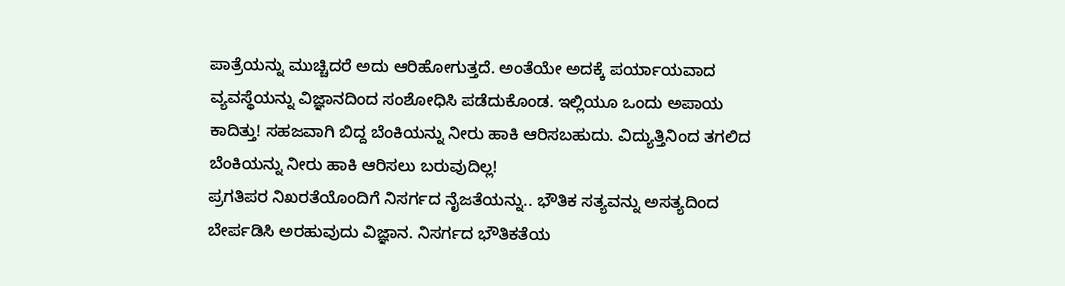ಪಾತ್ರೆಯನ್ನು ಮುಚ್ಚಿದರೆ ಅದು ಆರಿಹೋಗುತ್ತದೆ. ಅಂತೆಯೇ ಅದಕ್ಕೆ ಪರ್ಯಾಯವಾದ ವ್ಯವಸ್ಥೆಯನ್ನು ವಿಜ್ಞಾನದಿಂದ ಸಂಶೋಧಿಸಿ ಪಡೆದುಕೊಂಡ. ಇಲ್ಲಿಯೂ ಒಂದು ಅಪಾಯ ಕಾದಿತ್ತು! ಸಹಜವಾಗಿ ಬಿದ್ದ ಬೆಂಕಿಯನ್ನು ನೀರು ಹಾಕಿ ಆರಿಸಬಹುದು. ವಿದ್ಯುತ್ತಿನಿಂದ ತಗಲಿದ ಬೆಂಕಿಯನ್ನು ನೀರು ಹಾಕಿ ಆರಿಸಲು ಬರುವುದಿಲ್ಲ!
ಪ್ರಗತಿಪರ ನಿಖರತೆಯೊಂದಿಗೆ ನಿಸರ್ಗದ ನೈಜತೆಯನ್ನು.. ಭೌತಿಕ ಸತ್ಯವನ್ನು ಅಸತ್ಯದಿಂದ ಬೇರ್ಪಡಿಸಿ ಅರಹುವುದು ವಿಜ್ಞಾನ. ನಿಸರ್ಗದ ಭೌತಿಕತೆಯ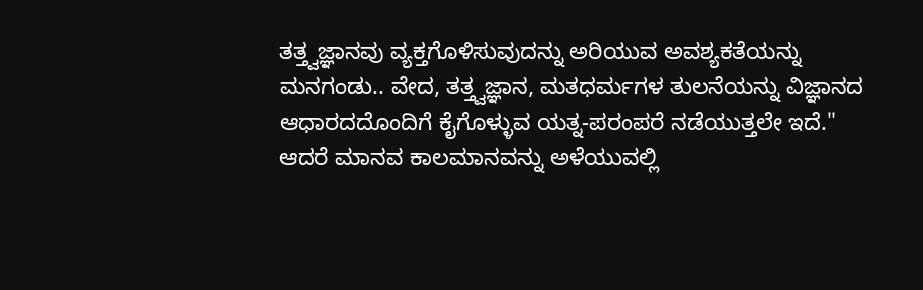ತತ್ತ್ವಜ್ಞಾನವು ವ್ಯಕ್ತಗೊಳಿಸುವುದನ್ನು ಅರಿಯುವ ಅವಶ್ಯಕತೆಯನ್ನು ಮನಗಂಡು.. ವೇದ, ತತ್ತ್ವಜ್ಞಾನ, ಮತಧರ್ಮಗಳ ತುಲನೆಯನ್ನು ವಿಜ್ಞಾನದ ಆಧಾರದದೊಂದಿಗೆ ಕೈಗೊಳ್ಳುವ ಯತ್ನ-ಪರಂಪರೆ ನಡೆಯುತ್ತಲೇ ಇದೆ."
ಆದರೆ ಮಾನವ ಕಾಲಮಾನವನ್ನು ಅಳೆಯುವಲ್ಲಿ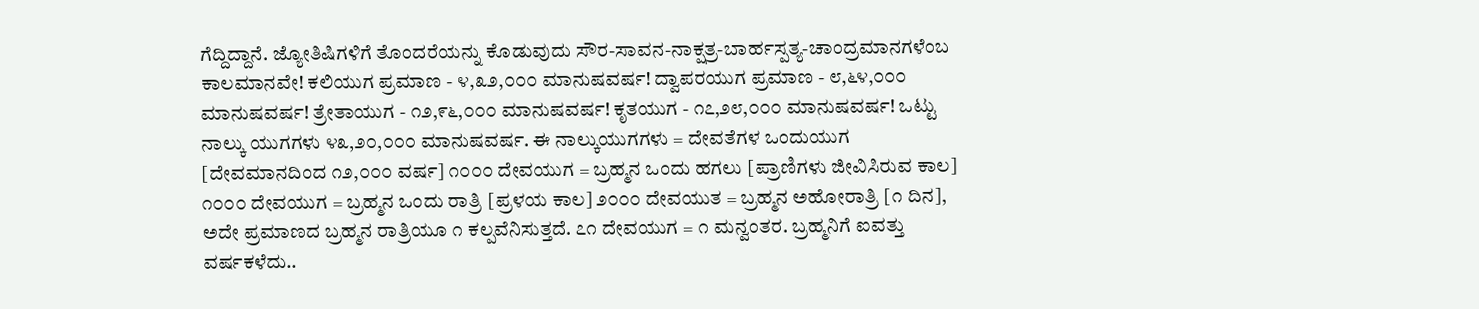ಗೆದ್ದಿದ್ದಾನೆ. ಜ್ಯೋತಿಷಿಗಳಿಗೆ ತೊಂದರೆಯನ್ನು ಕೊಡುವುದು ಸೌರ-ಸಾವನ-ನಾಕ್ಷತ್ರ-ಬಾರ್ಹಸ್ಪತ್ಯ-ಚಾಂದ್ರಮಾನಗಳೆಂಬ ಕಾಲಮಾನವೇ! ಕಲಿಯುಗ ಪ್ರಮಾಣ - ೪,೩೨,೦೦೦ ಮಾನುಷವರ್ಷ! ದ್ವಾಪರಯುಗ ಪ್ರಮಾಣ - ೮,೬೪,೦೦೦ ಮಾನುಷವರ್ಷ! ತ್ರೇತಾಯುಗ - ೧೨,೯೬,೦೦೦ ಮಾನುಷವರ್ಷ! ಕೃತಯುಗ - ೧೭,೨೮,೦೦೦ ಮಾನುಷವರ್ಷ! ಒಟ್ಟು ನಾಲ್ಕು ಯುಗಗಳು ೪೩,೨೦,೦೦೦ ಮಾನುಷವರ್ಷ. ಈ ನಾಲ್ಕುಯುಗಗಳು = ದೇವತೆಗಳ ಒಂದುಯುಗ [ದೇವಮಾನದಿಂದ ೧೨,೦೦೦ ವರ್ಷ] ೧೦೦೦ ದೇವಯುಗ = ಬ್ರಹ್ಮನ ಒಂದು ಹಗಲು [ಪ್ರಾಣಿಗಳು ಜೀವಿಸಿರುವ ಕಾಲ] ೧೦೦೦ ದೇವಯುಗ = ಬ್ರಹ್ಮನ ಒಂದು ರಾತ್ರಿ [ಪ್ರಳಯ ಕಾಲ] ೨೦೦೦ ದೇವಯುತ = ಬ್ರಹ್ಮನ ಅಹೋರಾತ್ರಿ [೧ ದಿನ], ಅದೇ ಪ್ರಮಾಣದ ಬ್ರಹ್ಮನ ರಾತ್ರಿಯೂ ೧ ಕಲ್ಪವೆನಿಸುತ್ತದೆ. ೭೧ ದೇವಯುಗ = ೧ ಮನ್ವಂತರ. ಬ್ರಹ್ಮನಿಗೆ ಐವತ್ತು ವರ್ಷಕಳೆದು..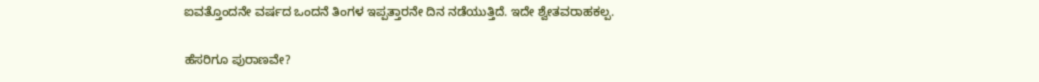ಐವತ್ತೊಂದನೇ ವರ್ಷದ ಒಂದನೆ ತಿಂಗಳ ಇಪ್ಪತ್ತಾರನೇ ದಿನ ನಡೆಯುತ್ತಿದೆ. ಇದೇ ಶ್ವೇತವರಾಹಕಲ್ಪ.

ಹೆಸರಿಗೂ ಪುರಾಣವೇ?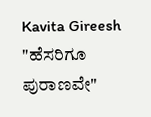Kavita Gireesh   "ಹೆಸರಿಗೂ ಪುರಾಣವೇ"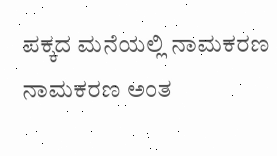ಪಕ್ಕದ ಮನೆಯಲ್ಲಿ ನಾಮಕರಣ   ನಾಮಕರಣ ಅಂತ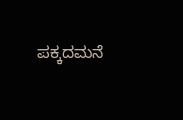ಪಕ್ಕದಮನೆ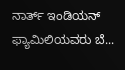ನಾರ್ತ್ ಇಂಡಿಯನ್ ಫ್ಯಾಮಿಲಿಯವರು ಬೆ...